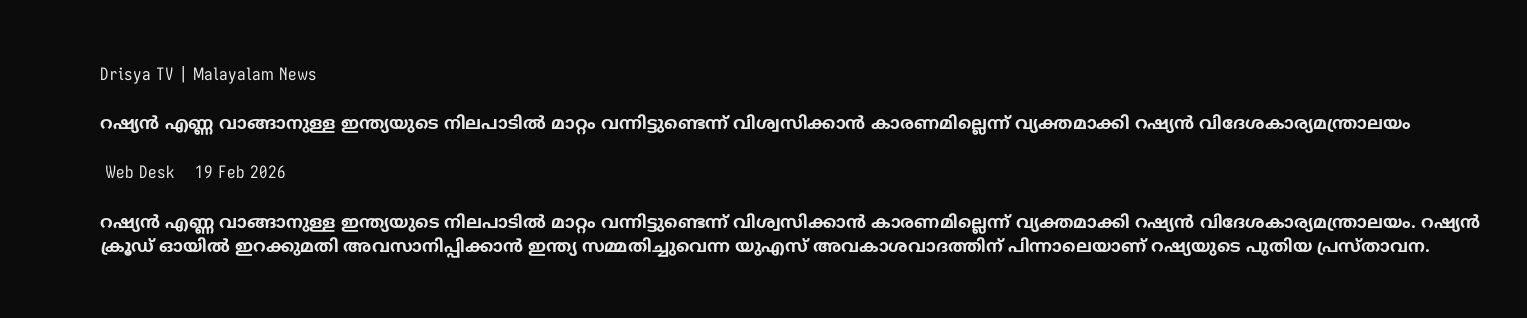Drisya TV | Malayalam News

റഷ്യൻ എണ്ണ വാങ്ങാനുള്ള ഇന്ത്യയുടെ നിലപാടിൽ മാറ്റം വന്നിട്ടുണ്ടെന്ന് വിശ്വസിക്കാൻ കാരണമില്ലെന്ന് വ്യക്തമാക്കി റഷ്യൻ വിദേശകാര്യമന്ത്രാലയം

 Web Desk    19 Feb 2026

റഷ്യൻ എണ്ണ വാങ്ങാനുള്ള ഇന്ത്യയുടെ നിലപാടിൽ മാറ്റം വന്നിട്ടുണ്ടെന്ന് വിശ്വസിക്കാൻ കാരണമില്ലെന്ന് വ്യക്തമാക്കി റഷ്യൻ വിദേശകാര്യമന്ത്രാലയം. റഷ്യൻ ക്രൂഡ് ഓയിൽ ഇറക്കുമതി അവസാനിപ്പിക്കാൻ ഇന്ത്യ സമ്മതിച്ചുവെന്ന യുഎസ് അവകാശവാദത്തിന് പിന്നാലെയാണ് റഷ്യയുടെ പുതിയ പ്രസ്താവന.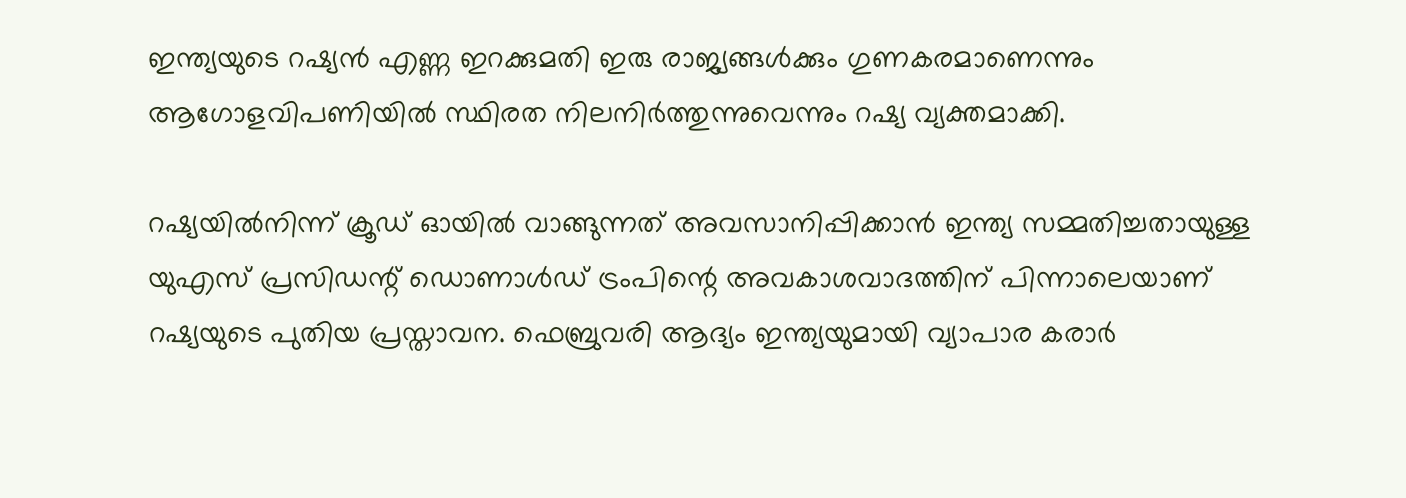ഇന്ത്യയുടെ റഷ്യൻ എണ്ണ ഇറക്കുമതി ഇരു രാജ്യങ്ങൾക്കും ഗുണകരമാണെന്നും ആഗോളവിപണിയിൽ സ്ഥിരത നിലനിർത്തുന്നുവെന്നും റഷ്യ വ്യക്തമാക്കി.

റഷ്യയിൽനിന്ന് ക്രൂഡ് ഓയിൽ വാങ്ങുന്നത് അവസാനിപ്പിക്കാൻ ഇന്ത്യ സമ്മതിച്ചതായുള്ള യുഎസ് പ്രസിഡന്റ് ഡൊണാൾഡ് ട്രംപിന്റെ അവകാശവാദത്തിന് പിന്നാലെയാണ് റഷ്യയുടെ പുതിയ പ്രസ്താവന. ഫെബ്രുവരി ആദ്യം ഇന്ത്യയുമായി വ്യാപാര കരാർ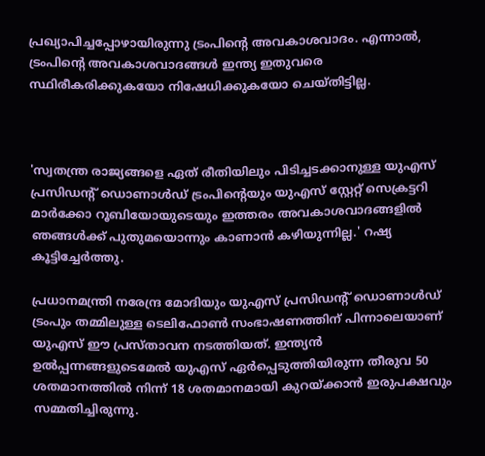പ്രഖ്യാപിച്ചപ്പോഴായിരുന്നു ട്രംപിന്റെ അവകാശവാദം. എന്നാൽ, ട്രംപിന്റെ അവകാശവാദങ്ങൾ ഇന്ത്യ ഇതുവരെ സ്ഥിരീകരിക്കുകയോ നിഷേധിക്കുകയോ ചെയ്തിട്ടില്ല.



'സ്വതന്ത്ര രാജ്യങ്ങളെ ഏത് രീതിയിലും പിടിച്ചടക്കാനുള്ള യുഎസ് പ്രസിഡന്റ് ഡൊണാൾഡ് ട്രംപിന്റെയും യുഎസ് സ്റ്റേറ്റ് സെക്രട്ടറി മാർക്കോ റൂബിയോയുടെയും ഇത്തരം അവകാശവാദങ്ങളിൽ ഞങ്ങൾക്ക് പുതുമയൊന്നും കാണാൻ കഴിയുന്നില്ല.' റഷ്യ കൂട്ടിച്ചേർത്തു.

പ്രധാനമന്ത്രി നരേന്ദ്ര മോദിയും യുഎസ് പ്രസിഡന്റ് ഡൊണാൾഡ് ട്രംപും തമ്മിലുള്ള ടെലിഫോൺ സംഭാഷണത്തിന് പിന്നാലെയാണ് യുഎസ് ഈ പ്രസ്താവന നടത്തിയത്. ഇന്ത്യൻ ഉൽപ്പന്നങ്ങളുടെമേൽ യുഎസ് ഏർപ്പെടുത്തിയിരുന്ന തീരുവ 50 ശതമാനത്തിൽ നിന്ന് 18 ശതമാനമായി കുറയ്ക്കാൻ ഇരുപക്ഷവും സമ്മതിച്ചിരുന്നു.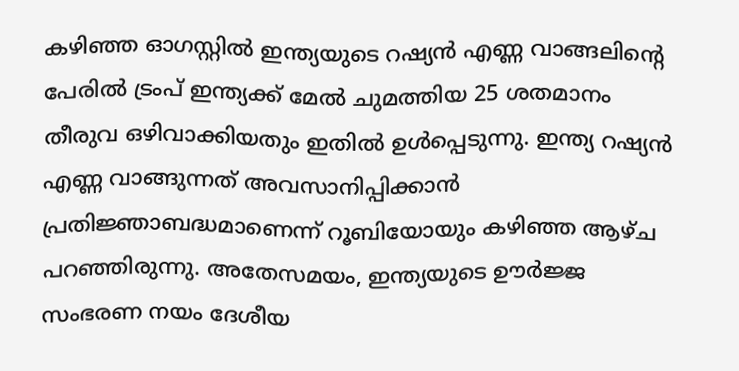കഴിഞ്ഞ ഓഗസ്റ്റിൽ ഇന്ത്യയുടെ റഷ്യൻ എണ്ണ വാങ്ങലിന്റെ പേരിൽ ട്രംപ് ഇന്ത്യക്ക് മേൽ ചുമത്തിയ 25 ശതമാനം തീരുവ ഒഴിവാക്കിയതും ഇതിൽ ഉൾപ്പെടുന്നു. ഇന്ത്യ റഷ്യൻ എണ്ണ വാങ്ങുന്നത് അവസാനിപ്പിക്കാൻ പ്രതിജ്ഞാബദ്ധമാണെന്ന് റൂബിയോയും കഴിഞ്ഞ ആഴ്ച പറഞ്ഞിരുന്നു. അതേസമയം, ഇന്ത്യയുടെ ഊർജ്ജ സംഭരണ നയം ദേശീയ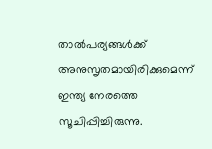താൽപര്യങ്ങൾക്ക് അനുസൃതമായിരിക്കുമെന്ന്‌ ഇന്ത്യ നേരത്തെ സൂചിപ്പിച്ചിരുന്നു.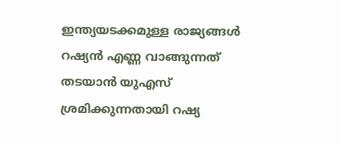ഇന്ത്യയടക്കമുള്ള രാജ്യങ്ങൾ റഷ്യൻ എണ്ണ വാങ്ങുന്നത് തടയാൻ യുഎസ് ശ്രമിക്കുന്നതായി റഷ്യ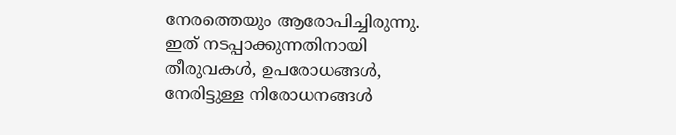നേരത്തെയും ആരോപിച്ചിരുന്നു. ഇത് നടപ്പാക്കുന്നതിനായി തീരുവകൾ, ഉപരോധങ്ങൾ, നേരിട്ടുള്ള നിരോധനങ്ങൾ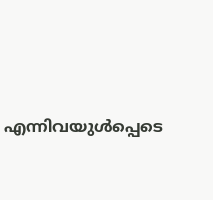എന്നിവയുൾപ്പെടെ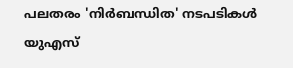പലതരം 'നിർബന്ധിത' നടപടികൾ യുഎസ്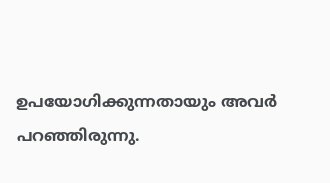ഉപയോഗിക്കുന്നതായും അവർ പറഞ്ഞിരുന്നു.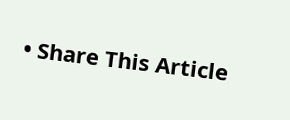• Share This Article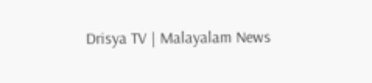Drisya TV | Malayalam News